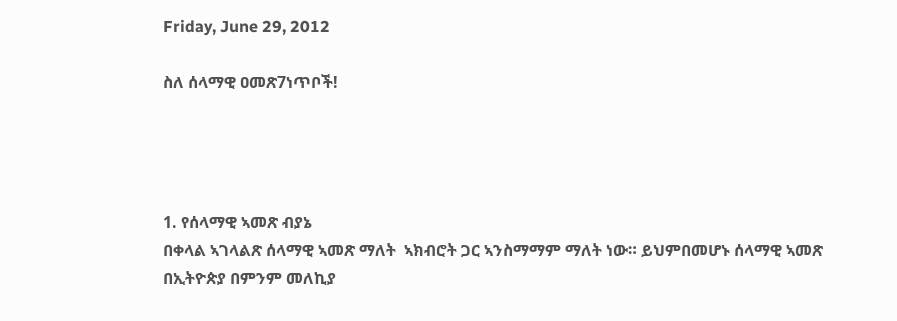Friday, June 29, 2012

ስለ ሰላማዊ ዐመጽ7ነጥቦች!




1. የሰላማዊ ኣመጽ ብያኔ
በቀላል ኣገላልጽ ሰላማዊ ኣመጽ ማለት  ኣክብሮት ጋር ኣንስማማም ማለት ነው። ይህምበመሆኑ ሰላማዊ ኣመጽ በኢትዮጵያ በምንም መለኪያ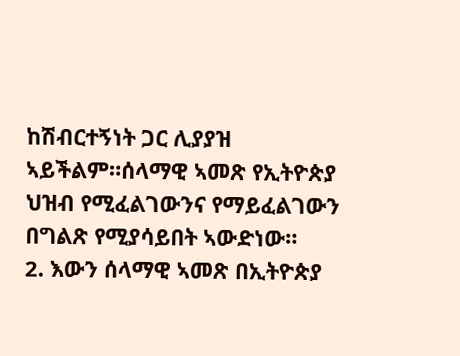ከሽብርተኝነት ጋር ሊያያዝ ኣይችልም።ሰላማዊ ኣመጽ የኢትዮጵያ ህዝብ የሚፈልገውንና የማይፈልገውን በግልጽ የሚያሳይበት ኣውድነው።
2. እውን ሰላማዊ ኣመጽ በኢትዮጵያ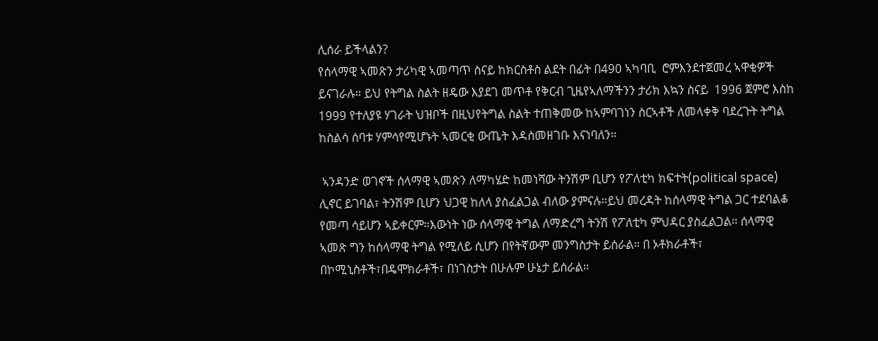ሊሰራ ይችላልን?
የሰላማዊ ኣመጽን ታሪካዊ ኣመጣጥ ስናይ ከክርስቶስ ልደት በፊት በ490 ኣካባቢ  ሮምእንደተጀመረ ኣዋቂዎች ይናገራሉ። ይህ የትግል ስልት ዘዴው እያደገ መጥቶ የቅርብ ጊዜየኣለማችንን ታሪክ እኳን ስናይ  1996 ጀምሮ እስከ 1999 የተለያዩ ሃገራት ህዝቦች በዚህየትግል ስልት ተጠቅመው ከኣምባገነን ስርኣቶች ለመላቀቅ ባደረጉት ትግል ከስልሳ ሰባቱ ሃምሳየሚሆኑት ኣመርቂ ውጤት እዳስመዘገቡ እናነባለን።

 ኣንዳንድ ወገኖች ሰላማዊ ኣመጽን ለማካሄድ ከመነሻው ትንሽም ቢሆን የፖለቲካ ክፍተት(political space) ሊኖር ይገባል፣ ትንሽም ቢሆን ህጋዊ ከለላ ያስፈልጋል ብለው ያምናሉ።ይህ መረዳት ከሰላማዊ ትግል ጋር ተደባልቆ የመጣ ሳይሆን ኣይቀርም።እውነት ነው ሰላማዊ ትግል ለማድረግ ትንሽ የፖለቲካ ምህዳር ያስፈልጋል። ሰላማዊ ኣመጽ ግን ከሰላማዊ ትግል የሚለይ ሲሆን በየትኛውም መንግስታት ይሰራል። በ ኦቶክራቶች፣ በኮሚኒስቶች፣በዴሞክራቶች፣ በነገስታት በሁሉም ሁኔታ ይሰራል።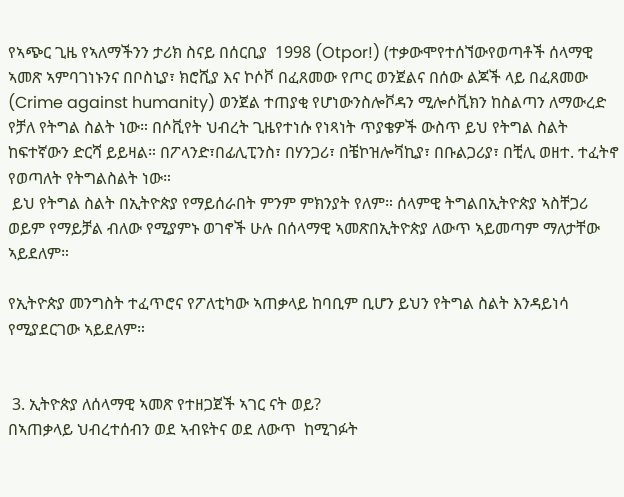የኣጭር ጊዜ የኣለማችንን ታሪክ ስናይ በሰርቢያ  1998 (Otpor!) (ተቃውሞየተሰኘውየወጣቶች ሰላማዊ ኣመጽ ኣምባገነኑንና በቦስኒያ፣ ክሮሺያ እና ኮሶቮ በፈጸመው የጦር ወንጀልና በሰው ልጆች ላይ በፈጸመው (Crime against humanity) ወንጀል ተጠያቂ የሆነውንስሎቮዳን ሚሎሶቪክን ከስልጣን ለማውረድ የቻለ የትግል ስልት ነው። በሶቪየት ህብረት ጊዜየተነሱ የነጻነት ጥያቄዎች ውስጥ ይህ የትግል ስልት ከፍተኛውን ድርሻ ይይዛል። በፖላንድ፣በፊሊፒንስ፣ በሃንጋሪ፣ በቼኮዝሎቫኪያ፣ በቡልጋሪያ፣ በቺሊ ወዘተ. ተፈትኖ የወጣለት የትግልስልት ነው።
 ይህ የትግል ስልት በኢትዮጵያ የማይሰራበት ምንም ምክንያት የለም። ሰላምዊ ትግልበኢትዮጵያ ኣስቸጋሪ ወይም የማይቻል ብለው የሚያምኑ ወገኖች ሁሉ በሰላማዊ ኣመጽበኢትዮጵያ ለውጥ ኣይመጣም ማለታቸው ኣይደለም።

የኢትዮጵያ መንግስት ተፈጥሮና የፖለቲካው ኣጠቃላይ ከባቢም ቢሆን ይህን የትግል ስልት እንዳይነሳ የሚያደርገው ኣይደለም።


 3. ኢትዮጵያ ለሰላማዊ ኣመጽ የተዘጋጀች ኣገር ናት ወይ?
በኣጠቃላይ ህብረተሰብን ወደ ኣብዩትና ወደ ለውጥ  ከሚገፉት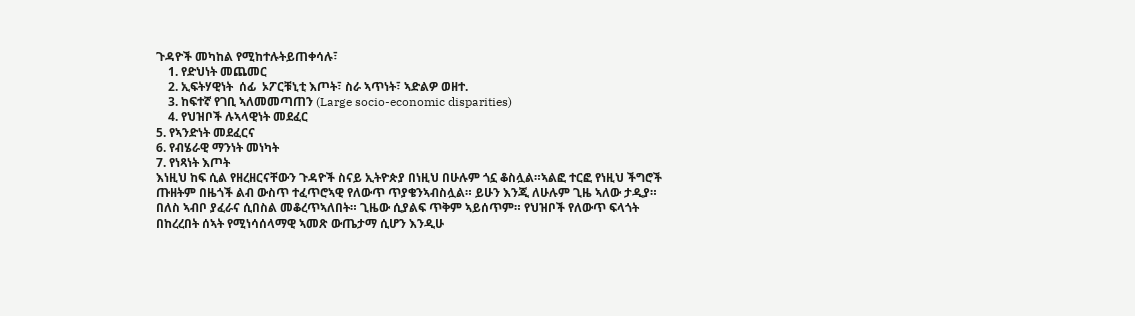ጉዳዮች መካከል የሚከተሉትይጠቀሳሉ፣
    1. የድህነት መጨመር
    2. ኢፍትሃዊነት  ሰፊ  ኦፖርቹኒቲ እጦት፣ ስራ ኣጥነት፣ ኣድልዎ ወዘተ.
    3. ከፍተኛ የገቢ ኣለመመጣጠን (Large socio-economic disparities)
    4. የህዝቦች ሉኣላዊነት መደፈር
5. የኣንድነት መደፈርና
6. የብሄራዊ ማንነት መነካት
7. የነጻነት እጦት
እነዚህ ከፍ ሲል የዘረዘርናቸውን ጉዳዮች ስናይ ኢትዮጵያ በነዚህ በሁሉም ጎኗ ቆስሏል።ኣልፎ ተርፎ የነዚህ ችግሮች ጡዘትም በዜጎች ልብ ውስጥ ተፈጥሮኣዊ የለውጥ ጥያቄንኣብስሏል። ይሁን እንጂ ለሁሉም ጊዜ ኣለው ታዲያ። በለስ ኣብቦ ያፈራና ሲበስል መቆረጥኣለበት። ጊዜው ሲያልፍ ጥቅም ኣይሰጥም። የህዝቦች የለውጥ ፍላጎት በከረረበት ሰኣት የሚነሳሰላማዊ ኣመጽ ውጤታማ ሲሆን እንዲሁ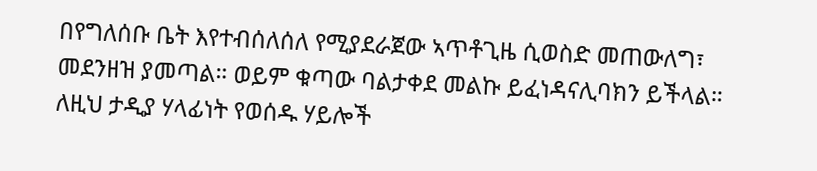በየግለሰቡ ቤት እየተብሰለሰለ የሚያደራጀው ኣጥቶጊዜ ሲወስድ መጠውለግ፣ መደንዘዝ ያመጣል። ወይም ቁጣው ባልታቀደ መልኩ ይፈነዳናሊባክን ይችላል። ለዚህ ታዲያ ሃላፊነት የወሰዱ ሃይሎች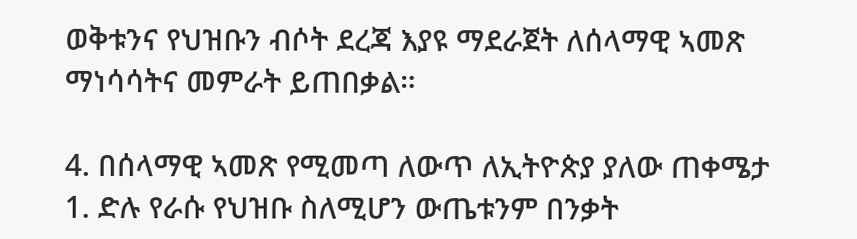ወቅቱንና የህዝቡን ብሶት ደረጃ እያዩ ማደራጀት ለሰላማዊ ኣመጽ ማነሳሳትና መምራት ይጠበቃል።

4. በሰላማዊ ኣመጽ የሚመጣ ለውጥ ለኢትዮጵያ ያለው ጠቀሜታ
1. ድሉ የራሱ የህዝቡ ስለሚሆን ውጤቱንም በንቃት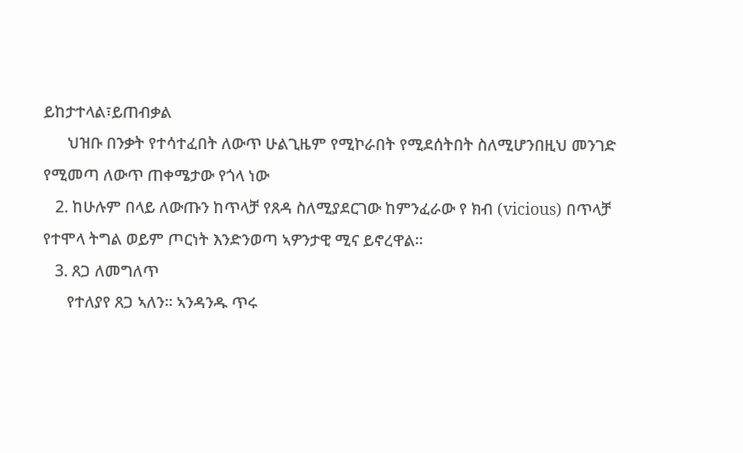ይከታተላል፣ይጠብቃል
      ህዝቡ በንቃት የተሳተፈበት ለውጥ ሁልጊዜም የሚኮራበት የሚደሰትበት ስለሚሆንበዚህ መንገድ የሚመጣ ለውጥ ጠቀሜታው የጎላ ነው
   2. ከሁሉም በላይ ለውጡን ከጥላቻ የጸዳ ስለሚያደርገው ከምንፈራው የ ክብ (vicious) በጥላቻ የተሞላ ትግል ወይም ጦርነት እንድንወጣ ኣዎንታዊ ሚና ይኖረዋል።
   3. ጸጋ ለመግለጥ
      የተለያየ ጸጋ ኣለን። ኣንዳንዱ ጥሩ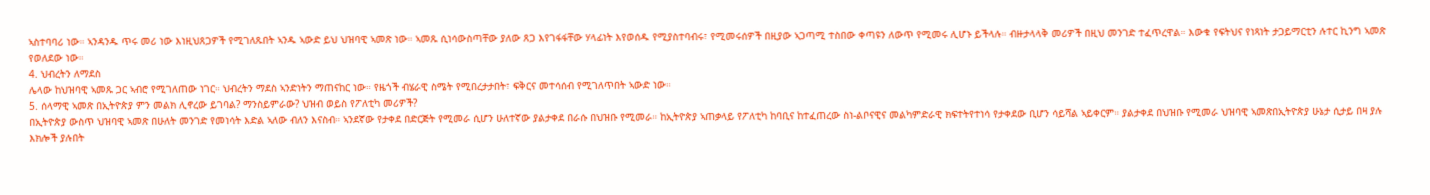ኣስተባባሪ ነው። ኣንዳንዱ ጥሩ መሪ ነው እነዚህጸጋዎች የሚገለጹበት ኣንዱ ኣውድ ይህ ህዝባዊ ኣመጽ ነው። ኣመጹ ሲነሳውስጣቸው ያለው ጸጋ እየገፋፋቸው ሃላፊነት እየወሰዱ የሚያስተባብሩ፣ የሚመሩሰዎች በዚያው ኣጋጣሚ ተስበው ቀጣዩን ለውጥ የሚመሩ ሊሆኑ ይችላሉ። ብዙታላላቅ መሪዎች በዚህ መንገድ ተፈጥረዋል። እውቁ የፍትህና የነጻነት ታጋይማርቲን ሉተር ኪንግ ኣመጽ የወለደው ነው።
4. ህብረትን ለማደስ
ሌላው ከህዝባዊ ኣመጹ ጋር ኣብሮ የሚገለጠው ነገር። ህብረትን ማደስ ኣንድነትን ማጠናከር ነው። የዜጎች ብሄራዊ ስሜት የሚበረታታበት፣ ፍቅርና መተሳሰብ የሚገለጥበት ኣውድ ነው።
5. ሰላማዊ ኣመጽ በኢትዮጵያ ምን መልክ ሊኖረው ይገባል? ማንስይምራው? ህዝብ ወይስ የፖለቲካ መሪዎች?
በኢትዮጵያ ውስጥ ህዝባዊ ኣመጽ በሁለት መንገድ የመነሳት እድል ኣለው ብለን እናስብ። ኣንደኛው የታቀደ በድርጅት የሚመራ ሲሆን ሁለተኛው ያልታቀደ በራሱ በህዝቡ የሚመራ። ከኢትዮጵያ ኣጠቃላይ የፖለቲካ ከባቢና ከተፈጠረው ስነ-ልቦናዊና መልካምድራዊ ክፍተትየተነሳ የታቀደው ቢሆን ሳይሻል ኣይቀርም። ያልታቀደ በህዝቡ የሚመራ ህዝባዊ ኣመጽበኢትዮጵያ ሁኔታ ሲታይ በዛ ያሉ እክሎች ያሉበት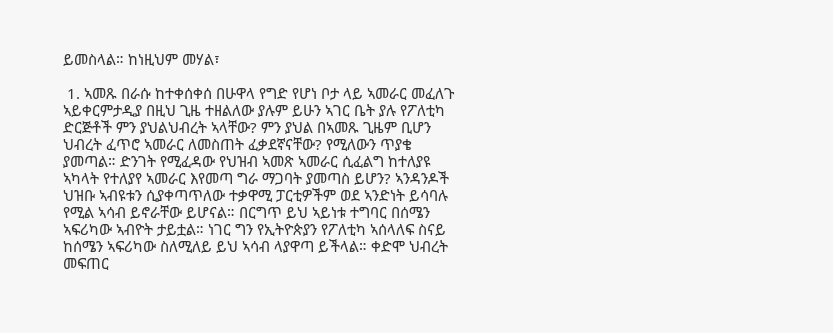ይመስላል። ከነዚህም መሃል፣

 1. ኣመጹ በራሱ ከተቀሰቀሰ በሁዋላ የግድ የሆነ ቦታ ላይ ኣመራር መፈለጉ ኣይቀርምታዲያ በዚህ ጊዜ ተዘልለው ያሉም ይሁን ኣገር ቤት ያሉ የፖለቲካ ድርጅቶች ምን ያህልህብረት ኣላቸው? ምን ያህል በኣመጹ ጊዜም ቢሆን ህብረት ፈጥሮ ኣመራር ለመስጠት ፈቃደኛናቸው? የሚለውን ጥያቄ ያመጣል። ድንገት የሚፈዳው የህዝብ ኣመጽ ኣመራር ሲፈልግ ከተለያዩ ኣካላት የተለያየ ኣመራር እየመጣ ግራ ማጋባት ያመጣስ ይሆን? ኣንዳንዶች ህዝቡ ኣብዩቱን ሲያቀጣጥለው ተቃዋሚ ፓርቲዎችም ወደ ኣንድነት ይሳባሉ የሚል ኣሳብ ይኖራቸው ይሆናል። በርግጥ ይህ ኣይነቱ ተግባር በሰሜን ኣፍሪካው ኣብዮት ታይቷል። ነገር ግን የኢትዮጵያን የፖለቲካ ኣሰላለፍ ስናይ ከሰሜን ኣፍሪካው ስለሚለይ ይህ ኣሳብ ላያዋጣ ይችላል። ቀድሞ ህብረት መፍጠር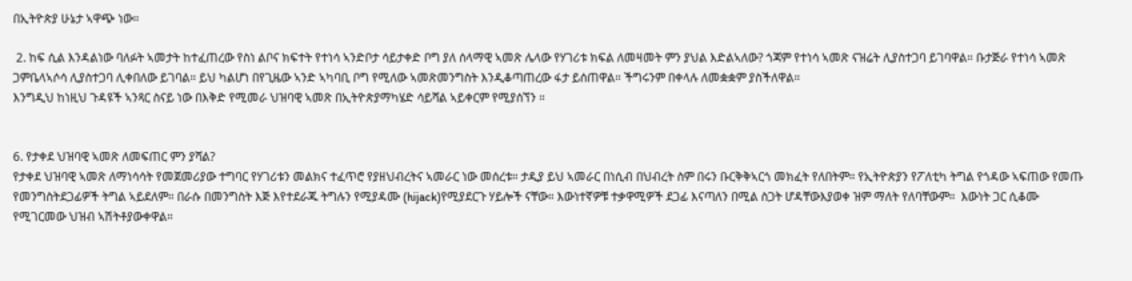በኢትዮጵያ ሁኔታ ኣዋጭ ነው።

 2. ከፍ ሲል እንዳልነው ባለፉት ኣመታት ከተፈጠረው የስነ ልቦና ክፍተት የተነሳ ኣንድቦታ ሳይታቀድ ቦግ ያለ ሰላማዊ ኣመጽ ሌላው የሃገሪቱ ክፍል ለመዛመት ምን ያህል እድልኣለው? ጎጃም የተነሳ ኣመጽ ናዝሬት ሊያስተጋባ ይገባዋል። ቡታጅራ የተነሳ ኣመጽ ጋምቤላኣሶሳ ሊያስተጋባ ሊቀበለው ይገባል። ይህ ካልሆነ በየጊዜው ኣንድ ኣካባቢ ቦግ የሚለው ኣመጽመንግስት እንዲቆጣጠረው ፋታ ይሰጠዋል። ችግሩንም በቀላሉ ለመቋቋም ያስችለዋል።
እንግዲህ ከነዚህ ጉዳዩች ኣንጻር ስናይ ነው በእቅድ የሚመራ ህዝባዊ ኣመጽ በኢትዮጵያማካሄድ ሳይሻል ኣይቀርም የሚያሰኘን ።


6. የታቀደ ህዝባዊ ኣመጽ ለመፍጠር ምን ያሻል?
የታቀደ ህዝባዊ ኣመጽ ለማነሳሳት የመጀመሪያው ተግባር የሃገሪቱን መልክና ተፈጥሮ የያዘህብረትና ኣመራር ነው መሰረቱ። ታዲያ ይህ ኣመራር በነሲብ በህብረት ስም በሩን ቡርቅቅኣርጎ መክፈት የለበትም። የኢትዮጵያን የፖለቲካ ትግል የጎዳው ኣፍጠው የመጡ የመንግስትደጋፊዎች ትግል ኣይደለም። በራሱ በመንግስት እጅ እየተደራጁ ትግሉን የሚያዳሙ (hijack)የሚያደርጉ ሃይሎች ናቸው። እውነተኛዎቹ ተቃዋሚዎች ደጋፊ እናጣለን በሚል ስጋት ሆዳቸውእያወቀ ዝም ማለት የለባቸውም።  እውነት ጋር ሲቆሙ የሚገርመው ህዝብ ኣሽትቶያውቀዋል።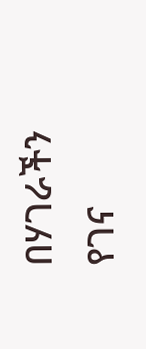በሃገራችን የገና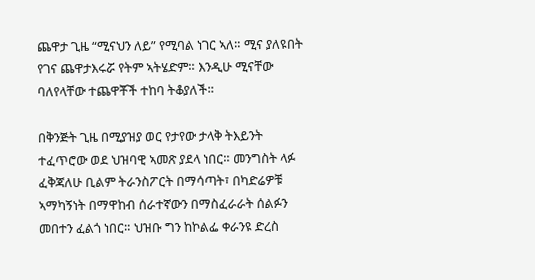ጨዋታ ጊዜ “ሚናህን ለይ” የሚባል ነገር ኣለ። ሚና ያለዩበት የገና ጨዋታእሩሯ የትም ኣትሄድም። እንዲሁ ሚናቸው ባለየላቸው ተጨዋቾች ተከባ ትቆያለች።

በቅንጅት ጊዜ በሚያዝያ ወር የታየው ታላቅ ትእይንት ተፈጥሮው ወደ ህዝባዊ ኣመጽ ያደላ ነበር። መንግስት ላፉ ፈቅጃለሁ ቢልም ትራንስፖርት በማሳጣት፣ በካድሬዎቹ ኣማካኝነት በማዋከብ ሰራተኛውን በማስፈራራት ሰልፉን መበተን ፈልጎ ነበር። ህዝቡ ግን ከኮልፌ ቀራንዩ ድረስ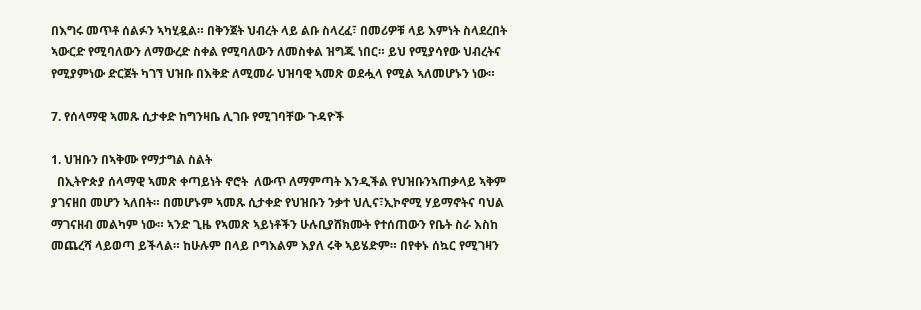በእግሩ መጥቶ ሰልፉን ኣካሂዷል። በቅንጀት ህብረት ላይ ልቡ ስላረፈ፣ በመሪዎቹ ላይ እምነት ስላደረበት ኣውርድ የሚባለውን ለማውረድ ስቀል የሚባለውን ለመስቀል ዝግጁ ነበር። ይህ የሚያሳየው ህብረትና የሚያምነው ድርጀት ካገኘ ህዝቡ በእቅድ ለሚመራ ህዝባዊ ኣመጽ ወደሗላ የሚል ኣለመሆኑን ነው።

7. የሰላማዊ ኣመጹ ሲታቀድ ከግንዛቤ ሊገቡ የሚገባቸው ጉዳዮች

1. ህዝቡን በኣቅሙ የማታግል ስልት
  በኢትዮጵያ ሰላማዊ ኣመጽ ቀጣይነት ኖሮት  ለውጥ ለማምጣት እንዲችል የህዝቡንኣጠቃላይ ኣቅም ያገናዘበ መሆን ኣለበት። በመሆኑም ኣመጹ ሲታቀድ የህዝቡን ንቃተ ህሊና፣ኢኮኖሚ ሃይማኖትና ባህል ማገናዘብ መልካም ነው። ኣንድ ጊዜ የኣመጽ ኣይነቶችን ሁሉቢያሸክሙት የተሰጠውን የቤት ስራ እስከ መጨረሻ ላይወጣ ይችላል። ከሁሉም በላይ ቦግእልም እያለ ሩቅ ኣይሄድም። በየቀኑ ሰኳር የሚገዛን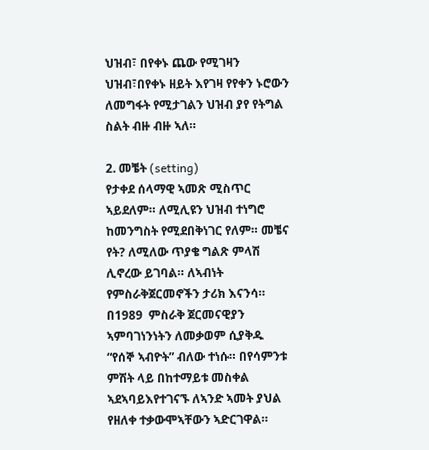ህዝብ፣ በየቀኑ ጨው የሚገዛን ህዝብ፣በየቀኑ ዘይት እየገዛ የየቀን ኑሮውን ለመግፋት የሚታገልን ህዝብ ያየ የትግል ስልት ብዙ ብዙ ኣለ።

2. መቼት (setting)
የታቀደ ሰላማዊ ኣመጽ ሚስጥር ኣይደለም። ለሚሊዩን ህዝብ ተነግሮ ከመንግስት የሚደበቅነገር የለም። መቼና የት? ለሚለው ጥያቄ ግልጽ ምላሽ ሊኖረው ይገባል። ለኣብነት የምስራቅጀርመኖችን ታሪክ እናንሳ። በ1989  ምስራቅ ጀርመናዊያን ኣምባገነንነትን ለመቃወም ሲያቅዱ
“የሰኞ ኣብዮት” ብለው ተነሱ። በየሳምንቱ ምሽት ላይ በከተማይቱ መስቀል ኣደኣባይእየተገናኙ ለኣንድ ኣመት ያህል የዘለቀ ተቃውሞኣቸውን ኣድርገዋል።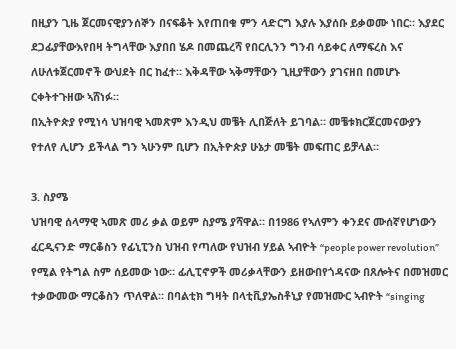በዚያን ጊዜ ጀርመናዊያንሰኞን በናፍቆት እየጠበቁ ምን ላድርግ እያሉ እያሰቡ ይቃወሙ ነበር። እያደር ደጋፊያቸውእየበዛ ትግላቸው እያበበ ሄዶ በመጨረሻ የበርሊንን ግንብ ሳይቀር ለማፍረስ እና ለሁለቱጀርመኖች ውህደት በር ከፈተ። እቅዳቸው ኣቅማቸውን ጊዚያቸውን ያገናዘበ በመሆኑ ርቀትተጉዘው ኣሸነፉ።
በኢትዮጵያ የሚነሳ ህዝባዊ ኣመጽም እንዲህ መቼት ሊበጅለት ይገባል። መቼቱክርጀርመናውያን የተለየ ሊሆን ይችላል ግን ኣሁንም ቢሆን በኢትዮጵያ ሁኔታ መቼት መፍጠር ይቻላል።

3. ስያሜ
ህዝባዊ ሰላማዊ ኣመጽ መሪ ቃል ወይም ስያሜ ያሻዋል። በ1986 የኣለምን ቀንደና ሙሰኛየሆነውን ፈርዲናንድ ማርቆስን የፊኒፒንስ ህዝብ የጣለው የህዝብ ሃይል ኣብዮት “people power revolution” የሚል የትግል ስም ሰይመው ነው። ፊሊፒኖዎች መሪቃላቸውን ይዘውበየጎዳናው በጸሎትና በመዝመር ተቃውመው ማርቆስን ጥለዋል። በባልቲክ ግዛት በላቲቪያኤስቶኒያ የመዝሙር ኣብዮት “singing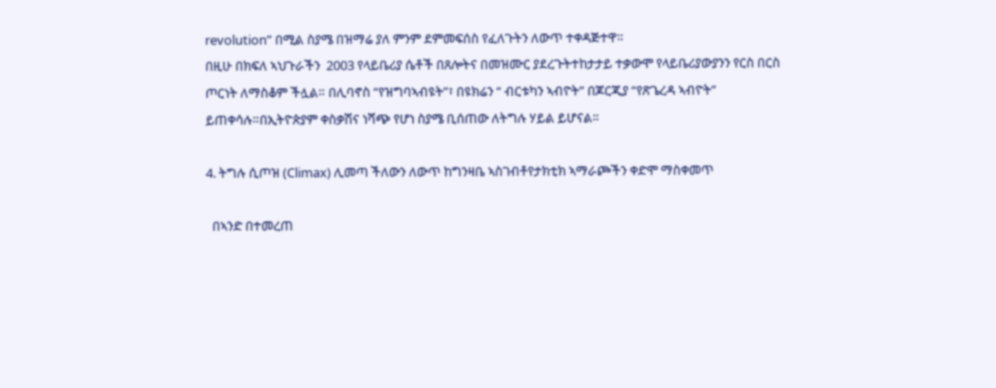revolution” በሚል ስያሜ በዝማሬ ያለ ምንም ደምመፍሰስ የፈለጉትን ለውጥ ተቀዳጅተዋ።
በዚሁ በክፍለ ኣህጉራችን  2003 የላይቤሪያ ሴቶች በጸሎትና በመዝሙር ያደረጉትተከታታይ ተቃውሞ የላይቤሪያውያንን የርስ በርስ ጦርነት ለማስቆም ችሏል። በሊባኖስ “የዝግባኣብዩት”፣ በዩክሬን “ ብርቱካን ኣብዮት” በጆርጂያ “የጽጌረዳ ኣብዮት” ይጠቀሳሉ።በኢትዮጵያም ቀስቃሽና ነሻጭ የሆነ ስያሜ ቢሰጠው ለትግሉ ሃይል ይሆናል።

4. ትግሉ ሲጦዝ (Climax) ሊመጣ ችለውን ለውጥ ከግንዛቤ ኣስገብቶየታክቲክ ኣማራጮችን ቀድሞ ማስቀመጥ

  በኣንድ በተመረጠ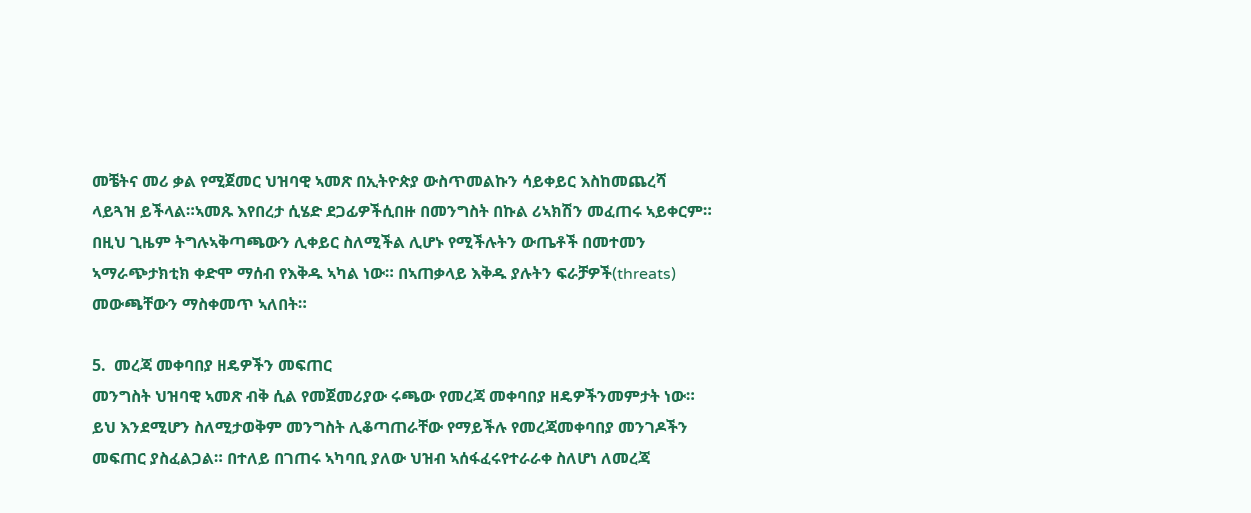መቼትና መሪ ቃል የሚጀመር ህዝባዊ ኣመጽ በኢትዮጵያ ውስጥመልኩን ሳይቀይር እስከመጨረሻ ላይጓዝ ይችላል።ኣመጹ እየበረታ ሲሄድ ደጋፊዎችሲበዙ በመንግስት በኩል ሪኣክሽን መፈጠሩ ኣይቀርም። በዚህ ጊዜም ትግሉኣቅጣጫውን ሊቀይር ስለሚችል ሊሆኑ የሚችሉትን ውጤቶች በመተመን ኣማራጭታክቲክ ቀድሞ ማሰብ የእቅዱ ኣካል ነው። በኣጠቃላይ እቅዱ ያሉትን ፍራቻዎች(threats)  መውጫቸውን ማስቀመጥ ኣለበት።

5.  መረጃ መቀባበያ ዘዴዎችን መፍጠር
መንግስት ህዝባዊ ኣመጽ ብቅ ሲል የመጀመሪያው ሩጫው የመረጃ መቀባበያ ዘዴዎችንመምታት ነው። ይህ እንደሚሆን ስለሚታወቅም መንግስት ሊቆጣጠራቸው የማይችሉ የመረጃመቀባበያ መንገዶችን መፍጠር ያስፈልጋል። በተለይ በገጠሩ ኣካባቢ ያለው ህዝብ ኣሰፋፈሩየተራራቀ ስለሆነ ለመረጃ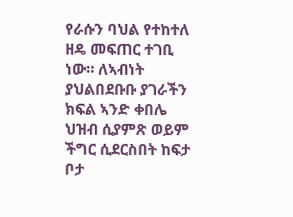የራሱን ባህል የተከተለ ዘዴ መፍጠር ተገቢ ነው። ለኣብነት ያህልበደቡቡ ያገራችን ክፍል ኣንድ ቀበሌ ህዝብ ሲያምጽ ወይም ችግር ሲደርስበት ከፍታ ቦታ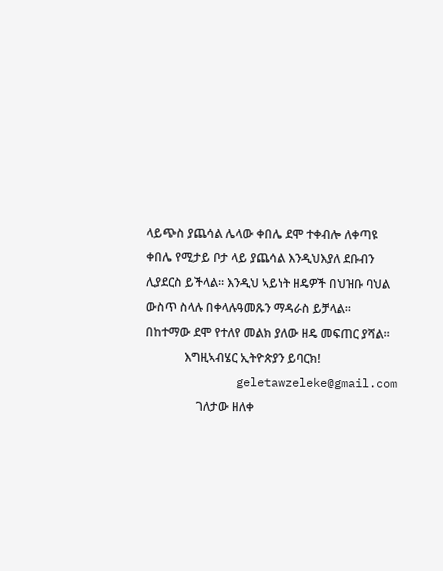ላይጭስ ያጨሳል ሌላው ቀበሌ ደሞ ተቀብሎ ለቀጣዩ ቀበሌ የሚታይ ቦታ ላይ ያጨሳል እንዲህእያለ ደቡብን ሊያደርስ ይችላል። እንዲህ ኣይነት ዘዴዎች በህዝቡ ባህል ውስጥ ስላሉ በቀላሉዓመጹን ማዳራስ ይቻላል። በከተማው ደሞ የተለየ መልክ ያለው ዘዴ መፍጠር ያሻል።
             እግዚኣብሄር ኢትዮጵያን ይባርክ!
             geletawzeleke@gmail.com
                 ገለታው ዘለቀ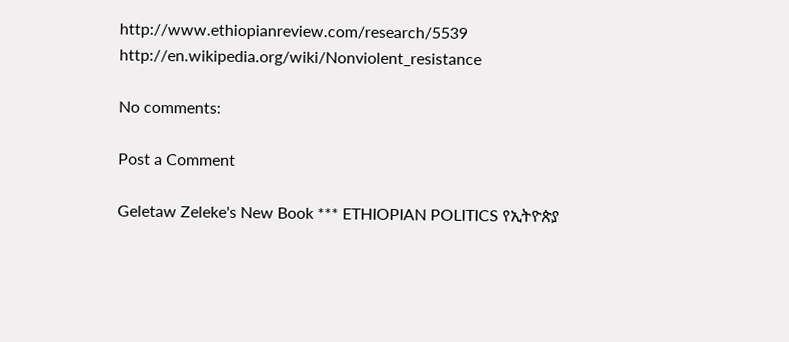http://www.ethiopianreview.com/research/5539
http://en.wikipedia.org/wiki/Nonviolent_resistance

No comments:

Post a Comment

Geletaw Zeleke's New Book *** ETHIOPIAN POLITICS የኢትዮጵያ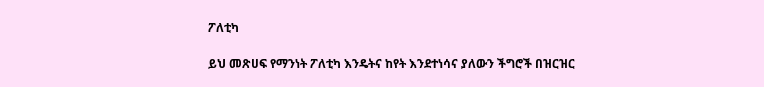ፖለቲካ

ይህ መጽሀፍ የማንነት ፖለቲካ እንዴትና ከየት እንደተነሳና ያለውን ችግሮች በዝርዝር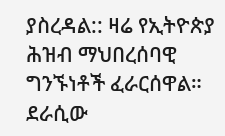ያስረዳል:: ዛሬ የኢትዮጵያ ሕዝብ ማህበረሰባዊ ግንኙነቶች ፈራርሰዋል። ደራሲው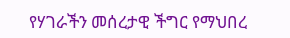የሃገራችን መሰረታዊ ችግር የማህበረ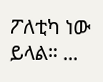ፖለቲካ ነው ይላል። ...